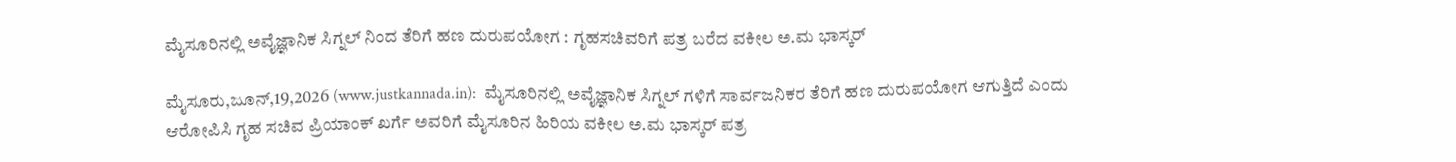ಮೈಸೂರಿನಲ್ಲಿ ಅವೈಜ್ಞಾನಿಕ ಸಿಗ್ನಲ್ ನಿಂದ ತೆರಿಗೆ ಹಣ ದುರುಪಯೋಗ : ಗೃಹಸಚಿವರಿಗೆ ಪತ್ರ ಬರೆದ ವಕೀಲ ಅ.ಮ ಭಾಸ್ಕರ್

ಮೈಸೂರು,ಜೂನ್,19,2026 (www.justkannada.in):  ಮೈಸೂರಿನಲ್ಲಿ ಅವೈಜ್ಞಾನಿಕ ಸಿಗ್ನಲ್ ಗಳಿಗೆ ಸಾರ್ವಜನಿಕರ ತೆರಿಗೆ ಹಣ ದುರುಪಯೋಗ ಆಗುತ್ತಿದೆ ಎಂದು ಆರೋಪಿಸಿ ಗೃಹ ಸಚಿವ ಪ್ರಿಯಾಂಕ್ ಖರ್ಗೆ ಅವರಿಗೆ ಮೈಸೂರಿನ ಹಿರಿಯ ವಕೀಲ ಅ.ಮ ಭಾಸ್ಕರ್ ಪತ್ರ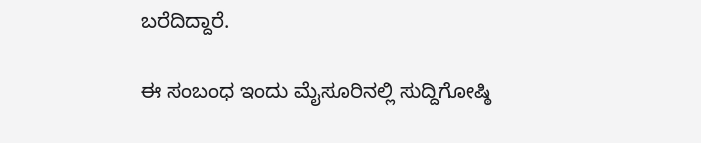ಬರೆದಿದ್ದಾರೆ.

ಈ ಸಂಬಂಧ ಇಂದು ಮೈಸೂರಿನಲ್ಲಿ ಸುದ್ದಿಗೋಷ್ಠಿ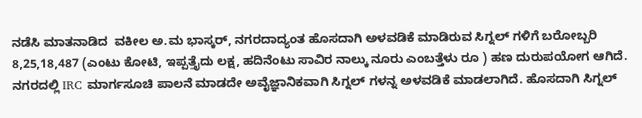ನಡೆಸಿ ಮಾತನಾಡಿದ  ವಕೀಲ ಅ.ಮ ಭಾಸ್ಕರ್, ನಗರದಾದ್ಯಂತ ಹೊಸದಾಗಿ ಅಳವಡಿಕೆ ಮಾಡಿರುವ ಸಿಗ್ನಲ್ ಗಳಿಗೆ ಬರೋಬ್ಬರಿ 8,25,18,487 (ಎಂಟು ಕೋಟಿ, ಇಪ್ಪತ್ತೈದು ಲಕ್ಷ, ಹದಿನೆಂಟು ಸಾವಿರ ನಾಲ್ಕು ನೂರು ಎಂಬತ್ತೆಳು ರೂ ) ಹಣ ದುರುಪಯೋಗ ಆಗಿದೆ. ನಗರದಲ್ಲಿ IRC ಮಾರ್ಗಸೂಚಿ ಪಾಲನೆ ಮಾಡದೇ ಅವೈಜ್ಞಾನಿಕವಾಗಿ ಸಿಗ್ನಲ್ ಗಳನ್ನ ಅಳವಡಿಕೆ ಮಾಡಲಾಗಿದೆ. ಹೊಸದಾಗಿ ಸಿಗ್ನಲ್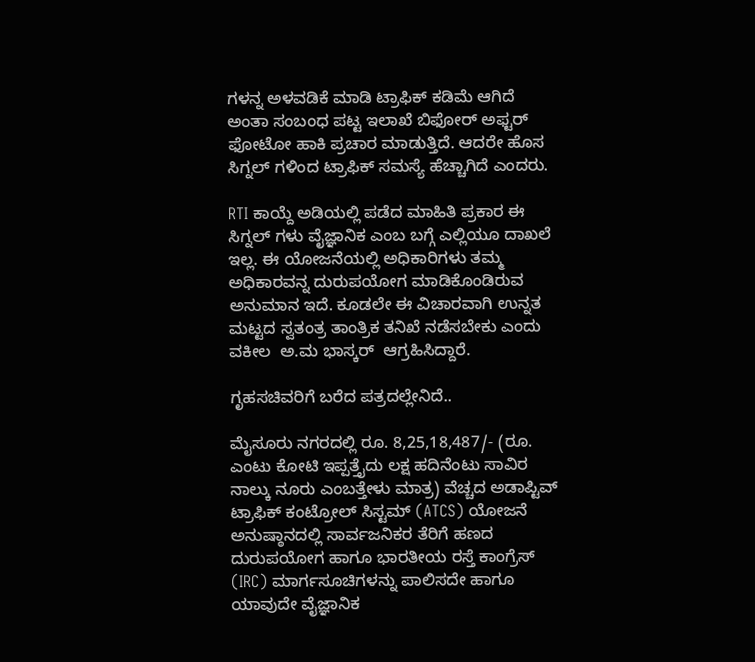ಗಳನ್ನ ಅಳವಡಿಕೆ ಮಾಡಿ ಟ್ರಾಫಿಕ್ ಕಡಿಮೆ ಆಗಿದೆ ಅಂತಾ ಸಂಬಂಧ ಪಟ್ಟ ಇಲಾಖೆ ಬಿಫೋರ್ ಅಫ್ಟರ್ ಫೋಟೋ ಹಾಕಿ ಪ್ರಚಾರ ಮಾಡುತ್ತಿದೆ. ಆದರೇ ಹೊಸ ಸಿಗ್ನಲ್ ಗಳಿಂದ ಟ್ರಾಫಿಕ್ ಸಮಸ್ಯೆ ಹೆಚ್ಚಾಗಿದೆ ಎಂದರು.

RTI ಕಾಯ್ದೆ ಅಡಿಯಲ್ಲಿ ಪಡೆದ ಮಾಹಿತಿ ಪ್ರಕಾರ ಈ ಸಿಗ್ನಲ್ ಗಳು ವೈಜ್ಞಾನಿಕ ಎಂಬ ಬಗ್ಗೆ ಎಲ್ಲಿಯೂ ದಾಖಲೆ ಇಲ್ಲ. ಈ ಯೋಜನೆಯಲ್ಲಿ ಅಧಿಕಾರಿಗಳು ತಮ್ಮ ಅಧಿಕಾರವನ್ನ ದುರುಪಯೋಗ ಮಾಡಿಕೊಂಡಿರುವ ಅನುಮಾನ ಇದೆ. ಕೂಡಲೇ ಈ ವಿಚಾರವಾಗಿ ಉನ್ನತ ಮಟ್ಟದ ಸ್ವತಂತ್ರ ತಾಂತ್ರಿಕ ತನಿಖೆ ನಡೆಸಬೇಕು ಎಂದು ವಕೀಲ  ಅ.ಮ ಭಾಸ್ಕರ್  ಆಗ್ರಹಿಸಿದ್ದಾರೆ.

ಗೃಹಸಚಿವರಿಗೆ ಬರೆದ ಪತ್ರದಲ್ಲೇನಿದೆ..

ಮೈಸೂರು ನಗರದಲ್ಲಿ ರೂ. 8,25,18,487/- (ರೂ. ಎಂಟು ಕೋಟಿ ಇಪ್ಪತ್ತೈದು ಲಕ್ಷ ಹದಿನೆಂಟು ಸಾವಿರ ನಾಲ್ಕು ನೂರು ಎಂಬತ್ತೇಳು ಮಾತ್ರ) ವೆಚ್ಚದ ಅಡಾಪ್ಟಿವ್ ಟ್ರಾಫಿಕ್ ಕಂಟ್ರೋಲ್ ಸಿಸ್ಟಮ್ (ATCS) ಯೋಜನೆ ಅನುಷ್ಠಾನದಲ್ಲಿ ಸಾರ್ವಜನಿಕರ ತೆರಿಗೆ ಹಣದ ದುರುಪಯೋಗ ಹಾಗೂ ಭಾರತೀಯ ರಸ್ತೆ ಕಾಂಗ್ರೆಸ್ (IRC) ಮಾರ್ಗಸೂಚಿಗಳನ್ನು ಪಾಲಿಸದೇ ಹಾಗೂ ಯಾವುದೇ ವೈಜ್ಞಾನಿಕ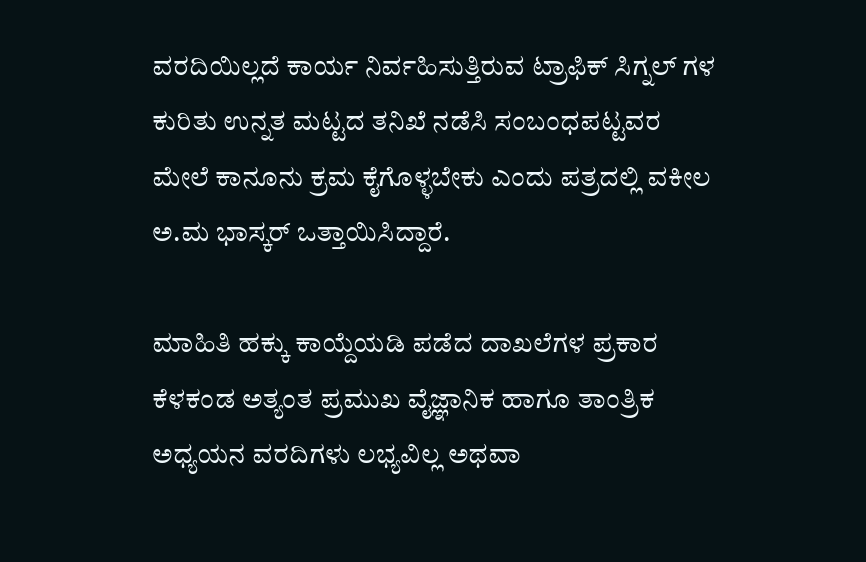ವರದಿಯಿಲ್ಲದೆ ಕಾರ್ಯ ನಿರ್ವಹಿಸುತ್ತಿರುವ ಟ್ರಾಫಿಕ್ ಸಿಗ್ನಲ್‌ ಗಳ ಕುರಿತು ಉನ್ನತ ಮಟ್ಟದ ತನಿಖೆ ನಡೆಸಿ ಸಂಬಂಧಪಟ್ಟವರ ಮೇಲೆ ಕಾನೂನು ಕ್ರಮ ಕೈಗೊಳ್ಳಬೇಕು ಎಂದು ಪತ್ರದಲ್ಲಿ ವಕೀಲ ಅ.ಮ ಭಾಸ್ಕರ್ ಒತ್ತಾಯಿಸಿದ್ದಾರೆ.

ಮಾಹಿತಿ ಹಕ್ಕು ಕಾಯ್ದೆಯಡಿ ಪಡೆದ ದಾಖಲೆಗಳ ಪ್ರಕಾರ ಕೆಳಕಂಡ ಅತ್ಯಂತ ಪ್ರಮುಖ ವೈಜ್ಞಾನಿಕ ಹಾಗೂ ತಾಂತ್ರಿಕ ಅಧ್ಯಯನ ವರದಿಗಳು ಲಭ್ಯವಿಲ್ಲ ಅಥವಾ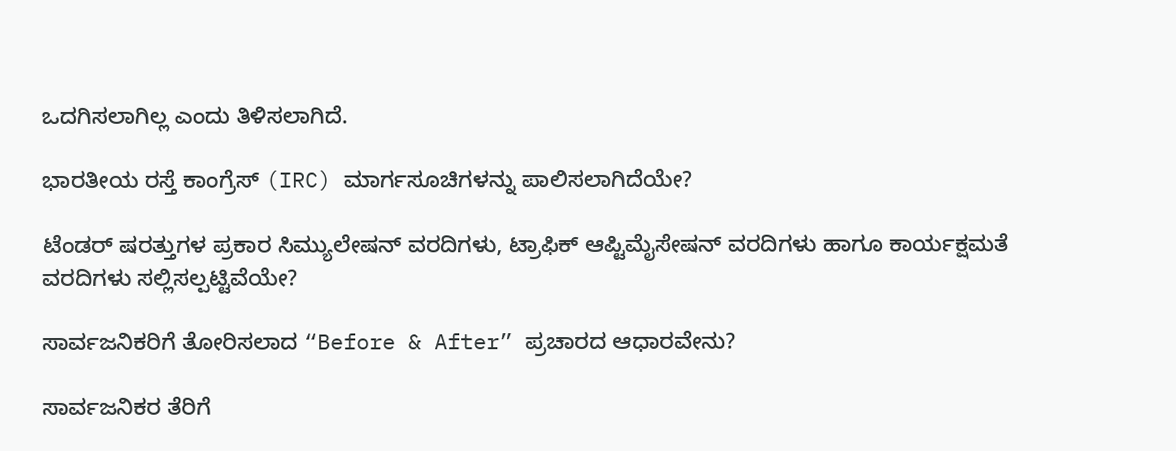ಒದಗಿಸಲಾಗಿಲ್ಲ ಎಂದು ತಿಳಿಸಲಾಗಿದೆ.

ಭಾರತೀಯ ರಸ್ತೆ ಕಾಂಗ್ರೆಸ್ (IRC) ಮಾರ್ಗಸೂಚಿಗಳನ್ನು ಪಾಲಿಸಲಾಗಿದೆಯೇ?

ಟೆಂಡರ್‌ ಷರತ್ತುಗಳ ಪ್ರಕಾರ ಸಿಮ್ಯುಲೇಷನ್ ವರದಿಗಳು, ಟ್ರಾಫಿಕ್ ಆಪ್ಟಿಮೈಸೇಷನ್ ವರದಿಗಳು ಹಾಗೂ ಕಾರ್ಯಕ್ಷಮತೆ ವರದಿಗಳು ಸಲ್ಲಿಸಲ್ಪಟ್ಟಿವೆಯೇ?

ಸಾರ್ವಜನಿಕರಿಗೆ ತೋರಿಸಲಾದ “Before & After” ಪ್ರಚಾರದ ಆಧಾರವೇನು?

ಸಾರ್ವಜನಿಕರ ತೆರಿಗೆ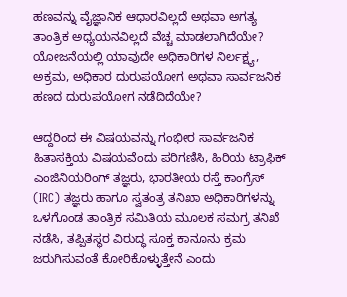ಹಣವನ್ನು ವೈಜ್ಞಾನಿಕ ಆಧಾರವಿಲ್ಲದೆ ಅಥವಾ ಅಗತ್ಯ ತಾಂತ್ರಿಕ ಅಧ್ಯಯನವಿಲ್ಲದೆ ವೆಚ್ಚ ಮಾಡಲಾಗಿದೆಯೇ? ಯೋಜನೆಯಲ್ಲಿ ಯಾವುದೇ ಅಧಿಕಾರಿಗಳ ನಿರ್ಲಕ್ಷ್ಯ, ಅಕ್ರಮ, ಅಧಿಕಾರ ದುರುಪಯೋಗ ಅಥವಾ ಸಾರ್ವಜನಿಕ ಹಣದ ದುರುಪಯೋಗ ನಡೆದಿದೆಯೇ?

ಆದ್ದರಿಂದ ಈ ವಿಷಯವನ್ನು ಗಂಭೀರ ಸಾರ್ವಜನಿಕ ಹಿತಾಸಕ್ತಿಯ ವಿಷಯವೆಂದು ಪರಿಗಣಿಸಿ, ಹಿರಿಯ ಟ್ರಾಫಿಕ್ ಎಂಜಿನಿಯರಿಂಗ್ ತಜ್ಞರು, ಭಾರತೀಯ ರಸ್ತೆ ಕಾಂಗ್ರೆಸ್ (IRC) ತಜ್ಞರು ಹಾಗೂ ಸ್ವತಂತ್ರ ತನಿಖಾ ಅಧಿಕಾರಿಗಳನ್ನು ಒಳಗೊಂಡ ತಾಂತ್ರಿಕ ಸಮಿತಿಯ ಮೂಲಕ ಸಮಗ್ರ ತನಿಖೆ ನಡೆಸಿ, ತಪ್ಪಿತಸ್ಥರ ವಿರುದ್ಧ ಸೂಕ್ತ ಕಾನೂನು ಕ್ರಮ ಜರುಗಿಸುವಂತೆ ಕೋರಿಕೊಳ್ಳುತ್ತೇನೆ ಎಂದು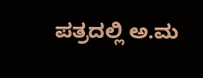ಪತ್ರದಲ್ಲಿ ಅ.ಮ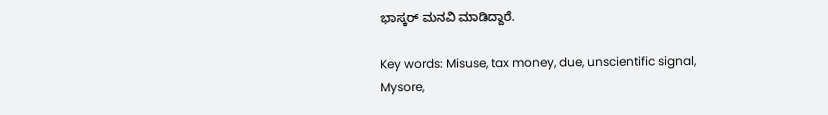ಭಾಸ್ಕರ್ ಮನವಿ ಮಾಡಿದ್ದಾರೆ.

Key words: Misuse, tax money, due, unscientific signal, Mysore,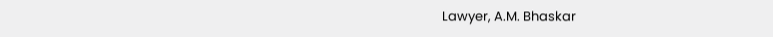Lawyer, A.M. Bhaskar